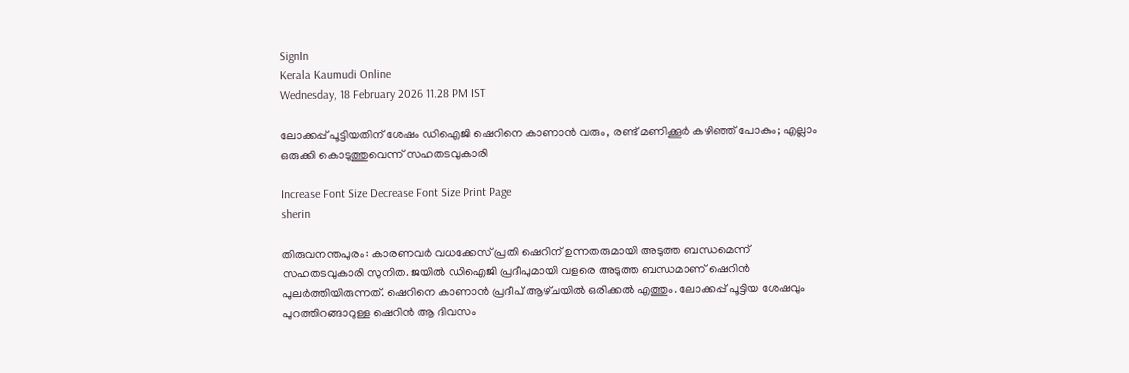SignIn
Kerala Kaumudi Online
Wednesday, 18 February 2026 11.28 PM IST

ലോക്കപ്പ് പൂട്ടിയതിന് ശേഷം ഡിഐജി ഷെറിനെ കാണാൻ വരും, രണ്ട് മണിക്കൂർ കഴിഞ്ഞ് പോകും; എല്ലാം ഒരുക്കി കൊടുത്തുവെന്ന് സഹതടവുകാരി

Increase Font Size Decrease Font Size Print Page
sherin

തിരുവനന്തപുരം: കാരണവർ വധക്കേസ് പ്രതി ഷെറിന് ഉന്നതരുമായി അടുത്ത ബന്ധമെന്ന് സഹതടവുകാരി സുനിത. ജയിൽ ഡിഐജി പ്രദീപുമായി വളരെ അടുത്ത ബന്ധമാണ് ഷെറിൻ പുലർത്തിയിരുന്നത്. ഷെറിനെ കാണാൻ പ്രദീപ് ആഴ്‌ചയിൽ ഒരിക്കൽ എത്തും. ലോക്കപ്പ് പൂട്ടിയ ശേഷവും പുറത്തിറങ്ങാറുള്ള ഷെറിൻ ആ ദിവസം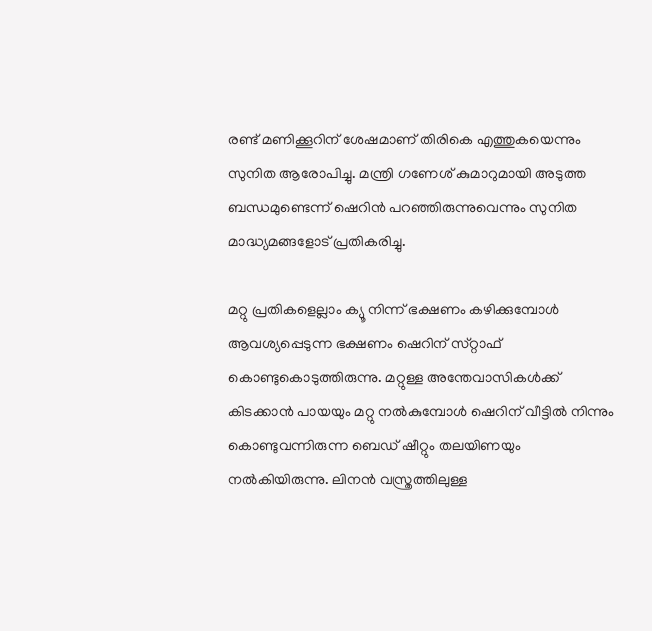രണ്ട് മണിക്കൂറിന് ശേഷമാണ് തിരികെ എത്തുകയെന്നും സുനിത ആരോപിച്ചു. മന്ത്രി ഗണേശ് കുമാറുമായി അടുത്ത ബന്ധമുണ്ടെന്ന് ഷെറിൻ പറഞ്ഞിരുന്നുവെന്നും സുനിത മാദ്ധ്യമങ്ങളോട് പ്രതികരിച്ചു.

മറ്റു പ്രതികളെല്ലാം ക്യൂ നിന്ന് ഭക്ഷണം കഴിക്കുമ്പോൾ ആവശ്യപ്പെടുന്ന ഭക്ഷണം ഷെറിന് സ്‌റ്റാഫ് കൊണ്ടുകൊടുത്തിരുന്നു. മറ്റുള്ള അന്തേവാസികൾക്ക് കിടക്കാൻ പായയും മറ്റു നൽകുമ്പോൾ ഷെറിന് വീട്ടിൽ നിന്നും കൊണ്ടുവന്നിരുന്ന ബെഡ് ഷീറ്റും തലയിണയും നൽകിയിരുന്നു. ലിനൻ വസ്ത്രത്തിലുള്ള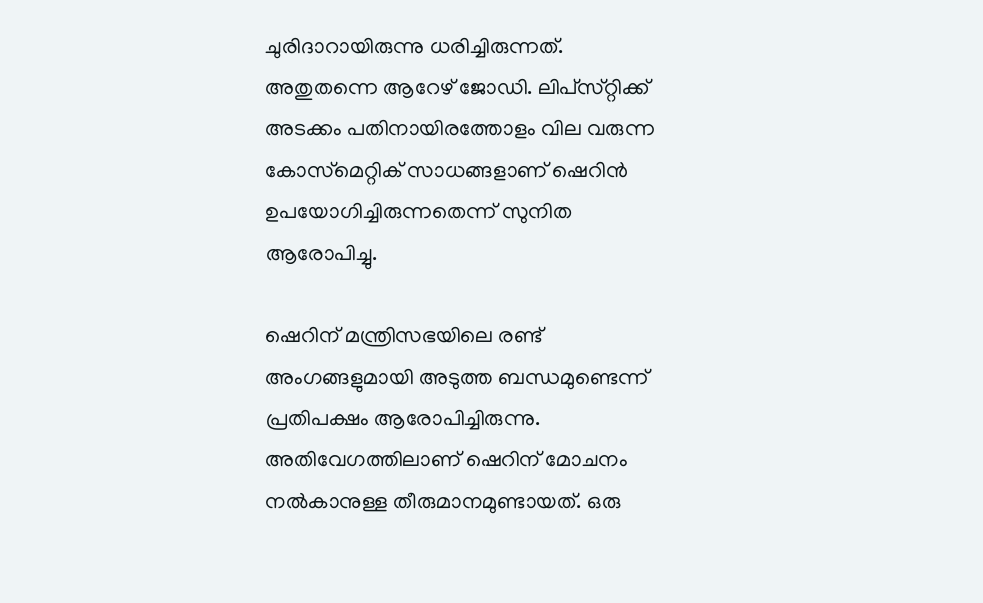ചുരിദാറായിരുന്നു ധരിച്ചിരുന്നത്. അതുതന്നെ ആറേഴ് ജോഡി. ലിപ്‌സ്‌റ്റിക്ക് അടക്കം പതിനായിരത്തോളം വില വരുന്ന കോസ്‌മെറ്റിക് സാധങ്ങളാണ് ഷെറിൻ ഉപയോഗിച്ചിരുന്നതെന്ന് സുനിത ആരോപിച്ചു.

ഷെറിന് മന്ത്രിസഭയിലെ രണ്ട് അംഗങ്ങളുമായി അടുത്ത ബന്ധമുണ്ടെന്ന് പ്രതിപക്ഷം ആരോപിച്ചിരുന്നു. അതിവേഗത്തിലാണ് ഷെറിന് മോചനം നൽകാനുള്ള തീരുമാനമുണ്ടായത്. ഒരു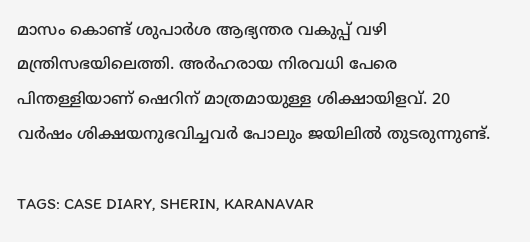മാസം കൊണ്ട് ശുപാർശ ആഭ്യന്തര വകുപ്പ് വഴി മന്ത്രിസഭയിലെത്തി. അർഹരായ നിരവധി പേരെ പിന്തള്ളിയാണ് ഷെറിന് മാത്രമായുള്ള ശിക്ഷായിളവ്. 20 വർഷം ശിക്ഷയനുഭവിച്ചവ‌ർ പോലും ജയിലിൽ തുടരുന്നുണ്ട്.

TAGS: CASE DIARY, SHERIN, KARANAVAR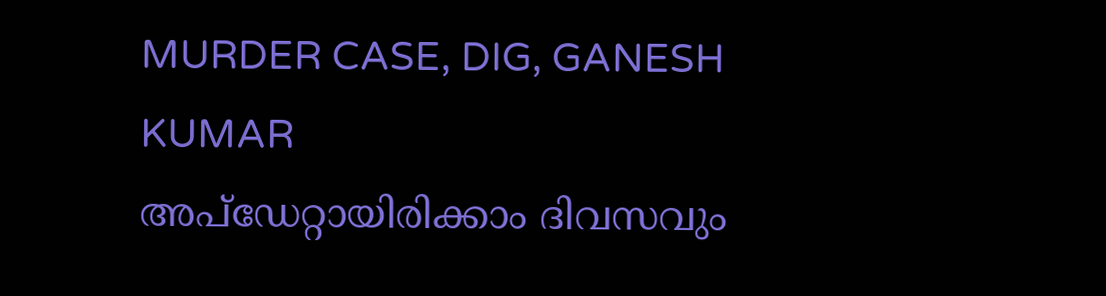MURDER CASE, DIG, GANESH KUMAR
അപ്ഡേറ്റായിരിക്കാം ദിവസവും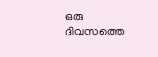ഒരു ദിവസത്തെ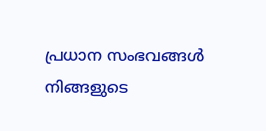പ്രധാന സംഭവങ്ങൾ നിങ്ങളുടെ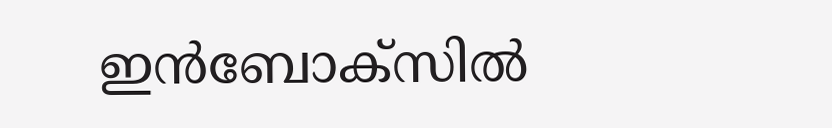ഇൻബോക്സിൽ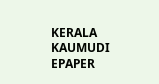KERALA KAUMUDI EPAPER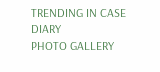TRENDING IN CASE DIARY
PHOTO GALLERY